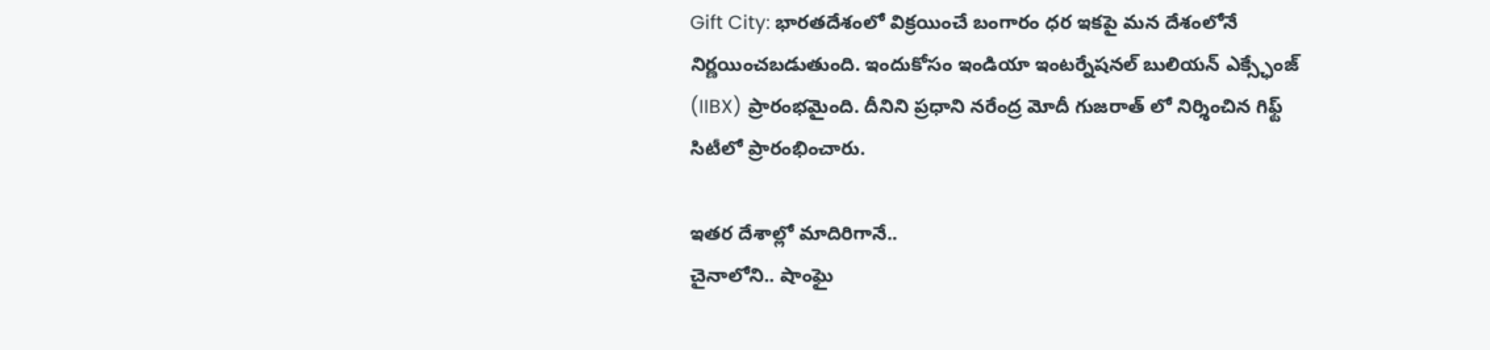Gift City: భారతదేశంలో విక్రయించే బంగారం ధర ఇకపై మన దేశంలోనే నిర్ణయించబడుతుంది. ఇందుకోసం ఇండియా ఇంటర్నేషనల్ బులియన్ ఎక్స్ఛేంజ్ (IIBX) ప్రారంభమైంది. దీనిని ప్రధాని నరేంద్ర మోదీ గుజరాత్ లో నిర్శించిన గిఫ్ట్ సిటీలో ప్రారంభించారు.

ఇతర దేశాల్లో మాదిరిగానే..
చైనాలోని.. షాంఘై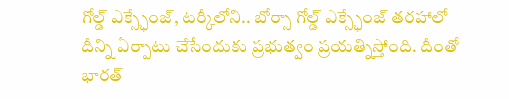గోల్డ్ ఎక్స్ఛేంజ్, టర్కీలోని.. బోర్సా గోల్డ్ ఎక్స్ఛేంజ్ తరహాలో దీన్ని ఏర్పాటు చేసేందుకు ప్రభుత్వం ప్రయత్నిస్తోంది. దీంతో భారత్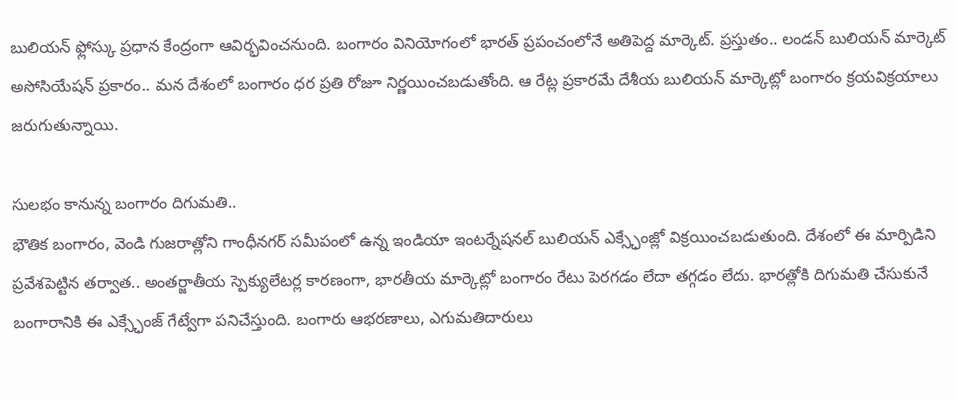బులియన్ ఫ్లోస్కు ప్రధాన కేంద్రంగా ఆవిర్భవించనుంది. బంగారం వినియోగంలో భారత్ ప్రపంచంలోనే అతిపెద్ద మార్కెట్. ప్రస్తుతం.. లండన్ బులియన్ మార్కెట్ అసోసియేషన్ ప్రకారం.. మన దేశంలో బంగారం ధర ప్రతి రోజూ నిర్ణయించబడుతోంది. ఆ రేట్ల ప్రకారమే దేశీయ బులియన్ మార్కెట్లో బంగారం క్రయవిక్రయాలు జరుగుతున్నాయి.

సులభం కానున్న బంగారం దిగుమతి..
భౌతిక బంగారం, వెండి గుజరాత్లోని గాంధీనగర్ సమీపంలో ఉన్న ఇండియా ఇంటర్నేషనల్ బులియన్ ఎక్స్ఛేంజ్లో విక్రయించబడుతుంది. దేశంలో ఈ మార్పిడిని ప్రవేశపెట్టిన తర్వాత.. అంతర్జాతీయ స్పెక్యులేటర్ల కారణంగా, భారతీయ మార్కెట్లో బంగారం రేటు పెరగడం లేదా తగ్గడం లేదు. భారత్లోకి దిగుమతి చేసుకునే బంగారానికి ఈ ఎక్స్ఛేంజ్ గేట్వేగా పనిచేస్తుంది. బంగారు ఆభరణాలు, ఎగుమతిదారులు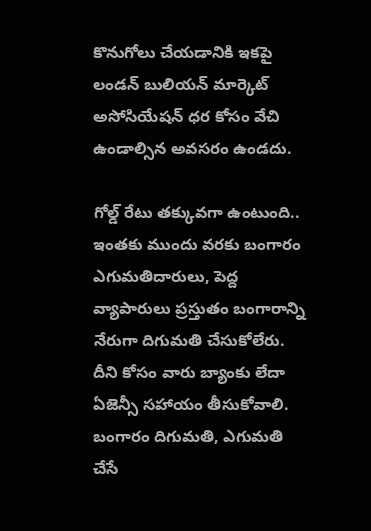కొనుగోలు చేయడానికి ఇకపై లండన్ బులియన్ మార్కెట్ అసోసియేషన్ ధర కోసం వేచి ఉండాల్సిన అవసరం ఉండదు.

గోల్డ్ రేటు తక్కువగా ఉంటుంది..
ఇంతకు ముందు వరకు బంగారం ఎగుమతిదారులు, పెద్ద వ్యాపారులు ప్రస్తుతం బంగారాన్ని నేరుగా దిగుమతి చేసుకోలేరు. దీని కోసం వారు బ్యాంకు లేదా ఏజెన్సీ సహాయం తీసుకోవాలి. బంగారం దిగుమతి, ఎగుమతి చేసే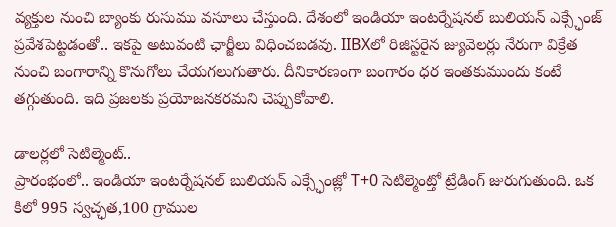వ్యక్తుల నుంచి బ్యాంకు రుసుము వసూలు చేస్తుంది. దేశంలో ఇండియా ఇంటర్నేషనల్ బులియన్ ఎక్స్ఛేంజ్ ప్రవేశపెట్టడంతో.. ఇకపై అటువంటి ఛార్జీలు విధించబడవు. IIBXలో రిజిస్టరైన జ్యువెలర్లు నేరుగా విక్రేత నుంచి బంగారాన్ని కొనుగోలు చేయగలుగుతారు. దీనికారణంగా బంగారం ధర ఇంతకుముందు కంటే తగ్గుతుంది. ఇది ప్రజలకు ప్రయోజనకరమని చెప్పుకోవాలి.

డాలర్లలో సెటిల్మెంట్..
ప్రారంభంలో.. ఇండియా ఇంటర్నేషనల్ బులియన్ ఎక్స్ఛేంజ్లో T+0 సెటిల్మెంట్తో ట్రేడింగ్ జురుగుతుంది. ఒక కిలో 995 స్వచ్ఛత,100 గ్రాముల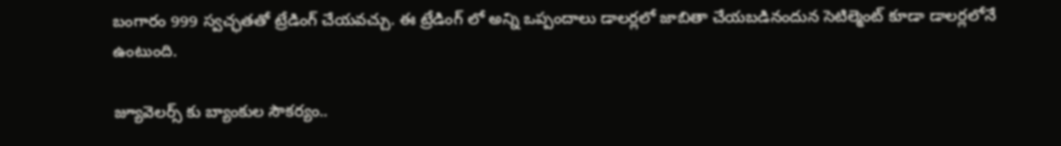బంగారం 999 స్వచ్ఛతతో ట్రేడింగ్ చేయవచ్చు. ఈ ట్రేడింగ్ లో అన్ని ఒప్పందాలు డాలర్లలో జాబితా చేయబడినందున సెటిల్మెంట్ కూడా డాలర్లలోనే ఉంటుంది.

జ్యూవెలర్స్ కు బ్యాంకుల సౌకర్యం..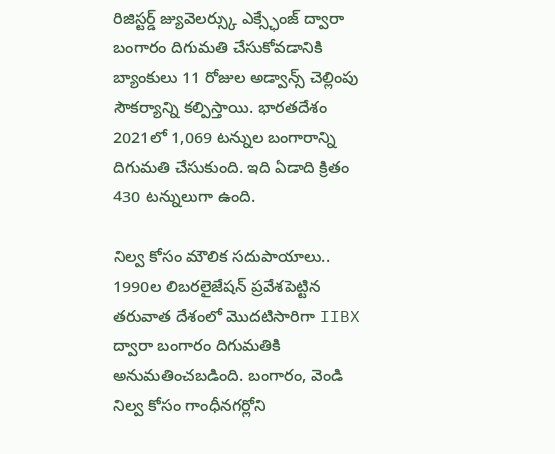రిజిస్టర్డ్ జ్యువెలర్స్కు ఎక్స్ఛేంజ్ ద్వారా బంగారం దిగుమతి చేసుకోవడానికి బ్యాంకులు 11 రోజుల అడ్వాన్స్ చెల్లింపు సౌకర్యాన్ని కల్పిస్తాయి. భారతదేశం 2021లో 1,069 టన్నుల బంగారాన్ని దిగుమతి చేసుకుంది. ఇది ఏడాది క్రితం 430 టన్నులుగా ఉంది.

నిల్వ కోసం మౌలిక సదుపాయాలు..
1990ల లిబరలైజేషన్ ప్రవేశపెట్టిన తరువాత దేశంలో మొదటిసారిగా IIBX ద్వారా బంగారం దిగుమతికి అనుమతించబడింది. బంగారం, వెండి నిల్వ కోసం గాంధీనగర్లోని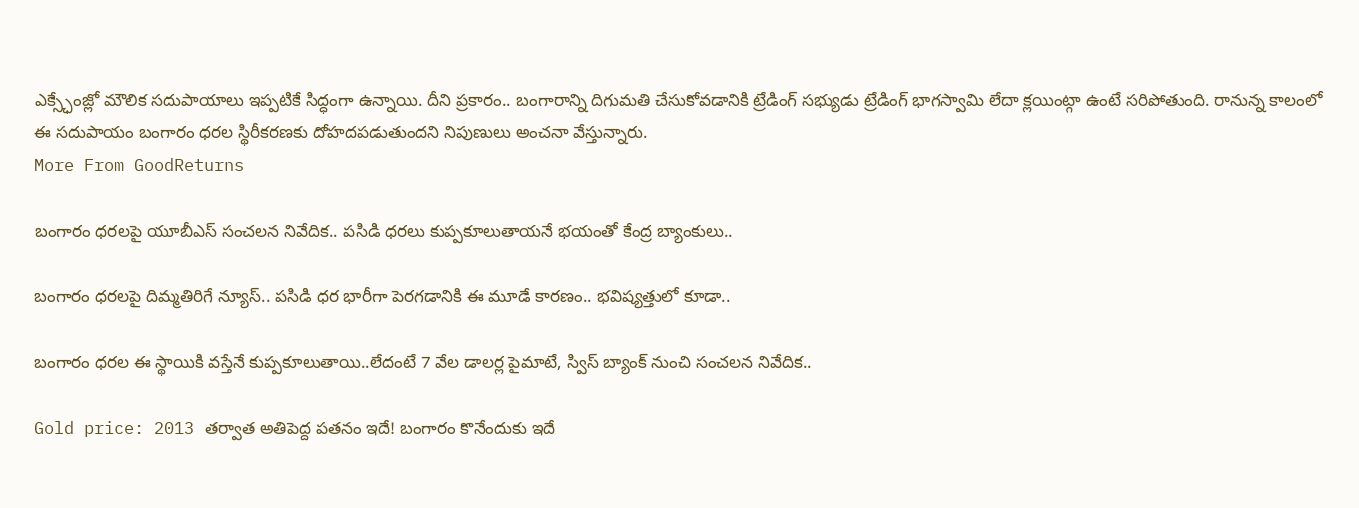ఎక్స్ఛేంజ్లో మౌలిక సదుపాయాలు ఇప్పటికే సిద్ధంగా ఉన్నాయి. దీని ప్రకారం.. బంగారాన్ని దిగుమతి చేసుకోవడానికి ట్రేడింగ్ సభ్యుడు ట్రేడింగ్ భాగస్వామి లేదా క్లయింట్గా ఉంటే సరిపోతుంది. రానున్న కాలంలో ఈ సదుపాయం బంగారం ధరల స్థిరీకరణకు దోహదపడుతుందని నిపుణులు అంచనా వేస్తున్నారు.
More From GoodReturns

బంగారం ధరలపై యూబీఎస్ సంచలన నివేదిక.. పసిడి ధరలు కుప్పకూలుతాయనే భయంతో కేంద్ర బ్యాంకులు..

బంగారం ధరలపై దిమ్మతిరిగే న్యూస్.. పసిడి ధర భారీగా పెరగడానికి ఈ మూడే కారణం.. భవిష్యత్తులో కూడా..

బంగారం ధరల ఈ స్థాయికి వస్తేనే కుప్పకూలుతాయి..లేదంటే 7 వేల డాలర్ల పైమాటే, స్విస్ బ్యాంక్ నుంచి సంచలన నివేదిక..

Gold price: 2013 తర్వాత అతిపెద్ద పతనం ఇదే! బంగారం కొనేందుకు ఇదే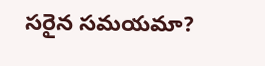సరైన సమయమా?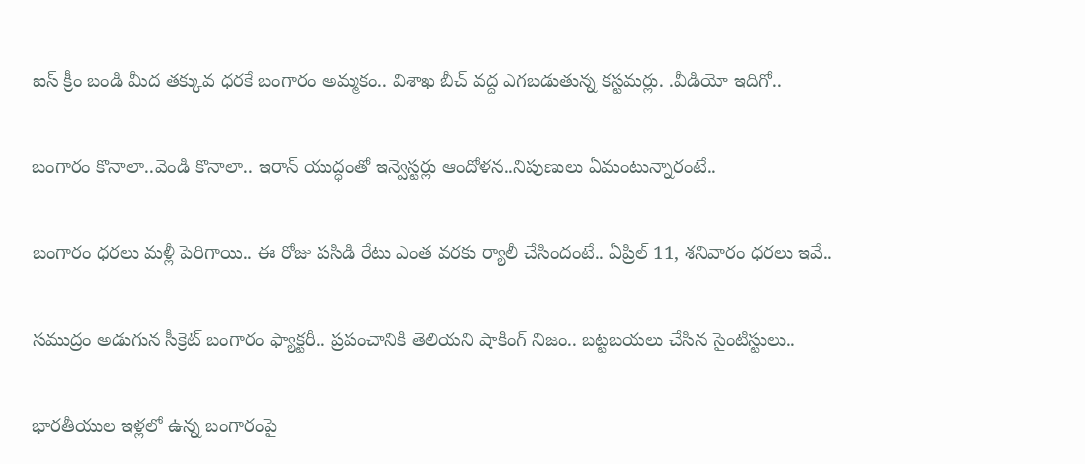ఐస్ క్రీం బండి మీద తక్కువ ధరకే బంగారం అమ్మకం.. విశాఖ బీచ్ వద్ద ఎగబడుతున్న కస్టమర్లు. .వీడియో ఇదిగో..

బంగారం కొనాలా..వెండి కొనాలా.. ఇరాన్ యుద్ధంతో ఇన్వెస్టర్లు ఆందోళన..నిపుణులు ఏమంటున్నారంటే..

బంగారం ధరలు మళ్లీ పెరిగాయి.. ఈ రోజు పసిడి రేటు ఎంత వరకు ర్యాలీ చేసిందంటే.. ఏప్రిల్ 11, శనివారం ధరలు ఇవే..

సముద్రం అడుగున సీక్రెట్ బంగారం ఫ్యాక్టరీ.. ప్రపంచానికి తెలియని షాకింగ్ నిజం.. బట్టబయలు చేసిన సైంటిస్టులు..

భారతీయుల ఇళ్లలో ఉన్న బంగారంపై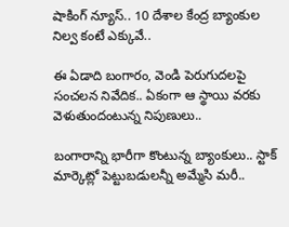షాకింగ్ న్యూస్.. 10 దేశాల కేంద్ర బ్యాంకుల నిల్వ కంటే ఎక్కువే..

ఈ ఏడాది బంగారం, వెండి పెరుగుదలపై సంచలన నివేదిక.. ఏకంగా ఆ స్థాయి వరకు వెళుతుందంటున్న నిపుణులు..

బంగారాన్ని భారీగా కొంటున్న బ్యాంకులు.. స్టాక్ మార్కెట్లో పెట్టుబడులన్నీ అమ్మేసి మరీ..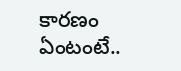కారణం ఏంటంటే..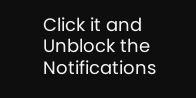Click it and Unblock the Notifications